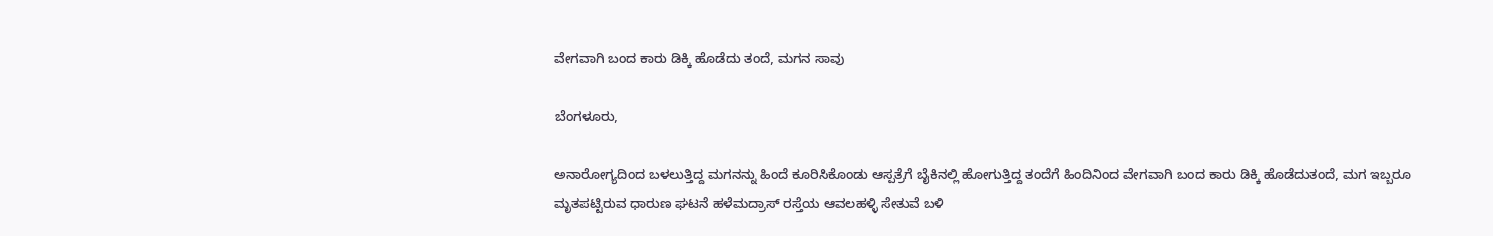ವೇಗವಾಗಿ ಬಂದ ಕಾರು ಡಿಕ್ಕಿ ಹೊಡೆದು ತಂದೆ, ಮಗನ ಸಾವು

ಬೆಂಗಳೂರು,

ಅನಾರೋಗ್ಯದಿಂದ ಬಳಲುತ್ತಿದ್ದ ಮಗನನ್ನು ಹಿಂದೆ ಕೂರಿಸಿಕೊಂಡು ಆಸ್ಪತ್ರೆಗೆ ಬೈಕಿನಲ್ಲಿ ಹೋಗುತ್ತಿದ್ದ ತಂದೆಗೆ ಹಿಂದಿನಿಂದ ವೇಗವಾಗಿ ಬಂದ ಕಾರು ಡಿಕ್ಕಿ ಹೊಡೆದುತಂದೆ, ಮಗ ಇಬ್ಬರೂ ಮೃತಪಟ್ಟಿರುವ ಧಾರುಣ ಘಟನೆ ಹಳೆಮದ್ರಾಸ್ ರಸ್ತೆಯ ಆವಲಹಳ್ಳಿ ಸೇತುವೆ ಬಳಿ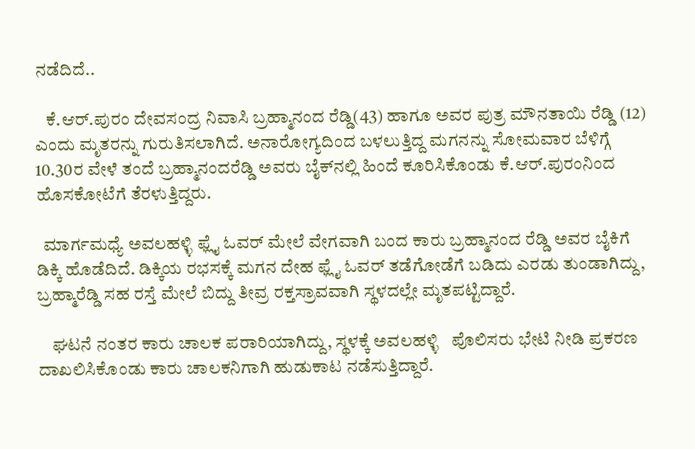ನಡೆದಿದೆ..

   ಕೆ.ಆರ್.ಪುರಂ ದೇವಸಂದ್ರ ನಿವಾಸಿ ಬ್ರಹ್ಮಾನಂದ ರೆಡ್ಡಿ(43) ಹಾಗೂ ಅವರ ಪುತ್ರ ಮೌನತಾಯಿ ರೆಡ್ಡಿ (12) ಎಂದು ಮೃತರನ್ನು ಗುರುತಿಸಲಾಗಿದೆ. ಅನಾರೋಗ್ಯದಿಂದ ಬಳಲುತ್ತಿದ್ದ ಮಗನನ್ನು ಸೋಮವಾರ ಬೆಳಿಗ್ಗೆ 10.30ರ ವೇಳೆ ತಂದೆ ಬ್ರಹ್ಮಾನಂದರೆಡ್ಡಿ ಅವರು ಬೈಕ್‍ನಲ್ಲಿ ಹಿಂದೆ ಕೂರಿಸಿಕೊಂಡು ಕೆ.ಆರ್.ಪುರಂನಿಂದ ಹೊಸಕೋಟೆಗೆ ತೆರಳುತ್ತಿದ್ದರು.

  ಮಾರ್ಗಮಧ್ಯೆ ಅವಲಹಳ್ಳಿ ಫ್ಲೈ ಓವರ್ ಮೇಲೆ ವೇಗವಾಗಿ ಬಂದ ಕಾರು ಬ್ರಹ್ಮಾನಂದ ರೆಡ್ಡಿ ಅವರ ಬೈಕಿಗೆ ಡಿಕ್ಕಿ ಹೊಡೆದಿದೆ. ಡಿಕ್ಕಿಯ ರಭಸಕ್ಕೆ ಮಗನ ದೇಹ ಫ್ಲೈ ಓವರ್ ತಡೆಗೋಡೆಗೆ ಬಡಿದು ಎರಡು ತುಂಡಾಗಿದ್ದು, ಬ್ರಹ್ಮಾರೆಡ್ಡಿ ಸಹ ರಸ್ತೆ ಮೇಲೆ ಬಿದ್ದು ತೀವ್ರ ರಕ್ತಸ್ರಾವವಾಗಿ ಸ್ಥಳದಲ್ಲೇ ಮೃತಪಟ್ಟಿದ್ದಾರೆ.

    ಘಟನೆ ನಂತರ ಕಾರು ಚಾಲಕ ಪರಾರಿಯಾಗಿದ್ದು, ಸ್ಥಳಕ್ಕೆ ಅವಲಹಳ್ಳಿ   ಪೊಲಿಸರು ಭೇಟಿ ನೀಡಿ ಪ್ರಕರಣ ದಾಖಲಿಸಿಕೊಂಡು ಕಾರು ಚಾಲಕನಿಗಾಗಿ ಹುಡುಕಾಟ ನಡೆಸುತ್ತಿದ್ದಾರೆ.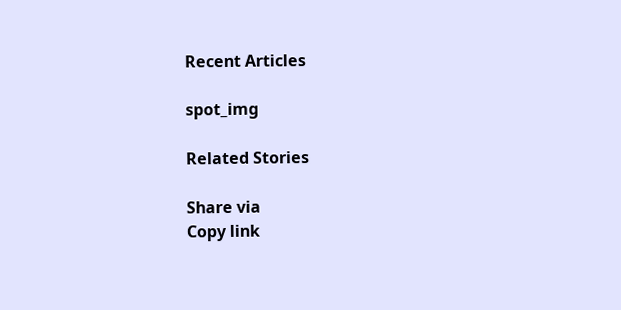Recent Articles

spot_img

Related Stories

Share via
Copy link